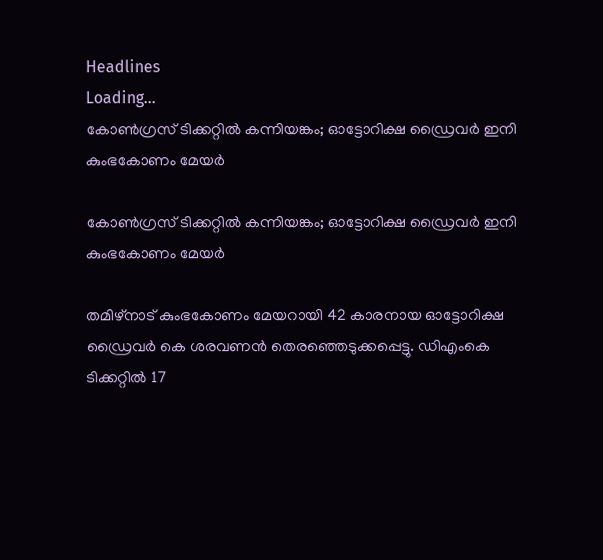Headlines
Loading...
കോണ്‍ഗ്രസ് ടിക്കറ്റില്‍ കന്നിയങ്കം; ഓട്ടോറിക്ഷ ഡ്രൈവര്‍ ഇനി കുംഭകോണം മേയര്‍

കോണ്‍ഗ്രസ് ടിക്കറ്റില്‍ കന്നിയങ്കം; ഓട്ടോറിക്ഷ ഡ്രൈവര്‍ ഇനി കുംഭകോണം മേയര്‍

തമിഴ്‌നാട് കുംഭകോണം മേയറായി 42 കാരനായ ഓട്ടോറിക്ഷ ഡ്രൈവര്‍ കെ ശരവണന്‍ തെരഞ്ഞെടുക്കപ്പെട്ടു. ഡിഎംകെ ടിക്കറ്റില്‍ 17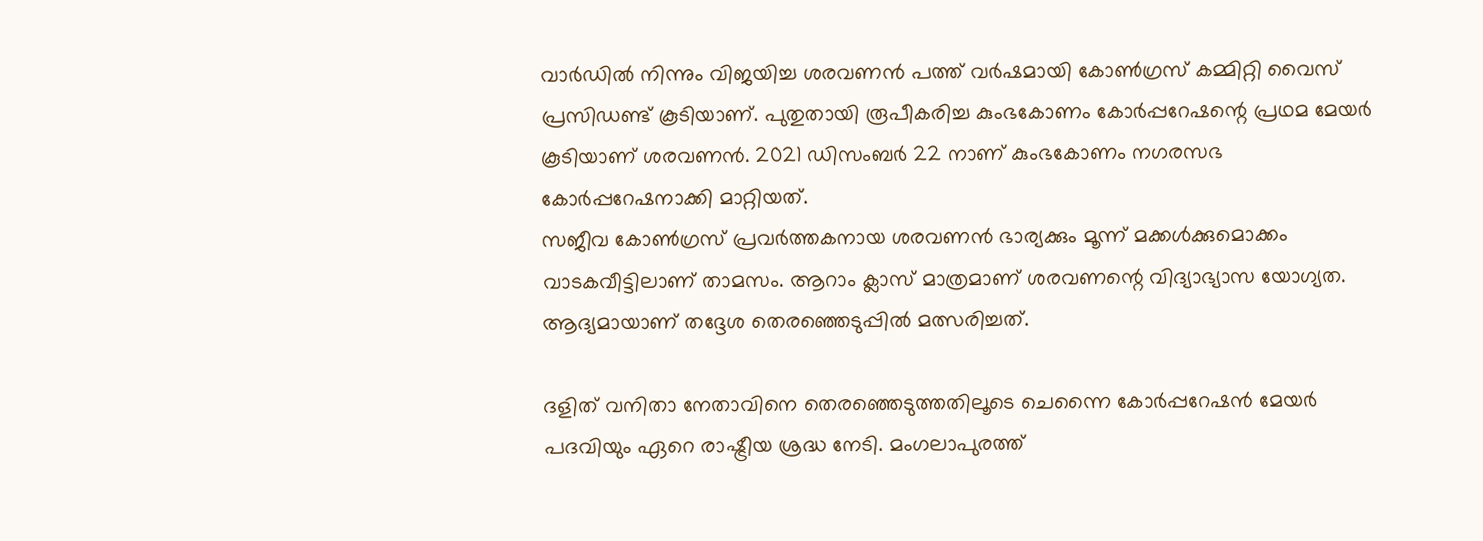വാര്‍ഡില്‍ നിന്നും വിജയിച്ച ശരവണന്‍ പത്ത് വര്‍ഷമായി കോണ്‍ഗ്രസ് കമ്മിറ്റി വൈസ് പ്രസിഡണ്ട് കൂടിയാണ്. പുതുതായി രൂപീകരിച്ച കുംഭകോണം കോര്‍പ്പറേഷന്റെ പ്രഥമ മേയര്‍ കൂടിയാണ് ശരവണന്‍. 2021 ഡിസംബര്‍ 22 നാണ് കുംഭകോണം നഗരസഭ കോര്‍പ്പറേഷനാക്കി മാറ്റിയത്.
സജീവ കോണ്‍ഗ്രസ് പ്രവര്‍ത്തകനായ ശരവണന്‍ ഭാര്യക്കും മൂന്ന് മക്കള്‍ക്കുമൊക്കം വാടകവീട്ടിലാണ് താമസം. ആറാം ക്ലാസ് മാത്രമാണ് ശരവണന്റെ വിദ്യാഭ്യാസ യോഗ്യത. ആദ്യമായാണ് തദ്ദേശ തെരഞ്ഞെടുപ്പില്‍ മത്സരിച്ചത്.

ദളിത് വനിതാ നേതാവിനെ തെരഞ്ഞെടുത്തതിലൂടെ ചെന്നൈ കോര്‍പ്പറേഷന്‍ മേയര്‍ പദവിയും ഏറെ രാഷ്ട്രീയ ശ്രദ്ധ നേടി. മംഗലാപുരത്ത്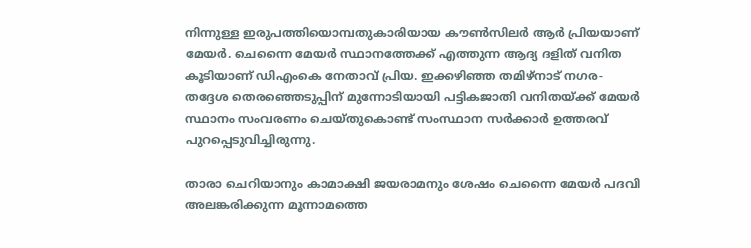നിന്നുള്ള ഇരുപത്തിയൊമ്പതുകാരിയായ കൗണ്‍സിലര്‍ ആര്‍ പ്രിയയാണ് മേയര്‍. ചെന്നൈ മേയര്‍ സ്ഥാനത്തേക്ക് എത്തുന്ന ആദ്യ ദളിത് വനിത കൂടിയാണ് ഡിഎംകെ നേതാവ് പ്രിയ. ഇക്കഴിഞ്ഞ തമിഴ്നാട് നഗര- തദ്ദേശ തെരഞ്ഞെടുപ്പിന് മുന്നോടിയായി പട്ടികജാതി വനിതയ്ക്ക് മേയര്‍ സ്ഥാനം സംവരണം ചെയ്തുകൊണ്ട് സംസ്ഥാന സര്‍ക്കാര്‍ ഉത്തരവ് പുറപ്പെടുവിച്ചിരുന്നു.

താരാ ചെറിയാനും കാമാക്ഷി ജയരാമനും ശേഷം ചെന്നൈ മേയര്‍ പദവി അലങ്കരിക്കുന്ന മൂന്നാമത്തെ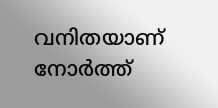വനിതയാണ് നോര്‍ത്ത്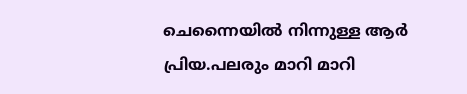ചെന്നൈയില്‍ നിന്നുള്ള ആര്‍ പ്രിയ.പലരും മാറി മാറി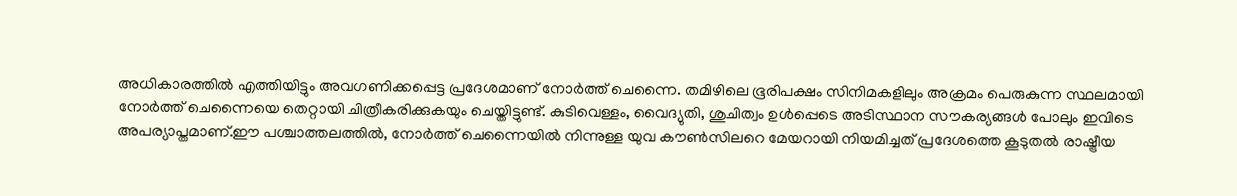അധികാരത്തില്‍ എത്തിയിട്ടും അവഗണിക്കപ്പെട്ട പ്രദേശമാണ് നോര്‍ത്ത് ചെന്നൈ. തമിഴിലെ ഭൂരിപക്ഷം സിനിമകളിലും അക്രമം പെരുകുന്ന സ്ഥലമായി നോര്‍ത്ത് ചെന്നൈയെ തെറ്റായി ചിത്രീകരിക്കുകയും ചെയ്തിട്ടുണ്ട്. കുടിവെള്ളം, വൈദ്യുതി, ശുചിത്വം ഉള്‍പ്പെടെ അടിസ്ഥാന സൗകര്യങ്ങള്‍ പോലും ഇവിടെ അപര്യാപ്തമാണ്.ഈ പശ്ചാത്തലത്തില്‍, നോര്‍ത്ത് ചെന്നൈയില്‍ നിന്നുള്ള യുവ കൗണ്‍സിലറെ മേയറായി നിയമിച്ചത് പ്രദേശത്തെ കൂടുതല്‍ രാഷ്ട്രീയ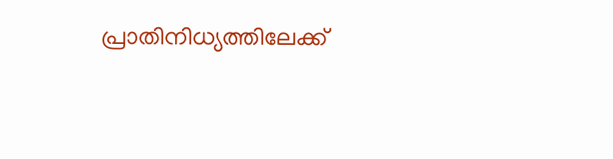പ്രാതിനിധ്യത്തിലേക്ക്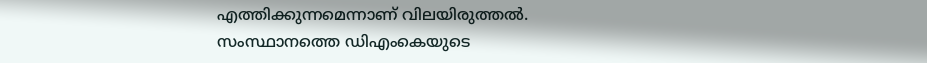എത്തിക്കുന്നമെന്നാണ് വിലയിരുത്തല്‍. സംസ്ഥാനത്തെ ഡിഎംകെയുടെ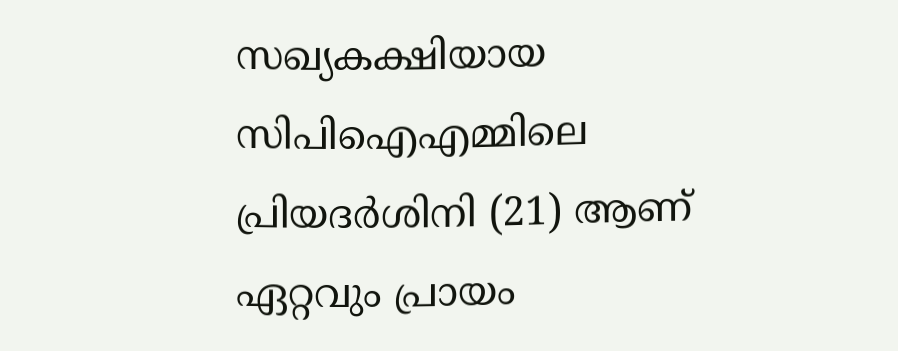സഖ്യകക്ഷിയായ സിപിഐഎമ്മിലെ പ്രിയദര്‍ശിനി (21) ആണ് ഏറ്റവും പ്രായം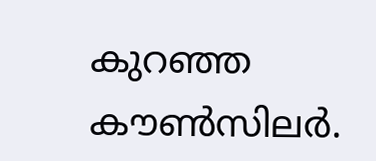കുറഞ്ഞ കൗണ്‍സിലര്‍.